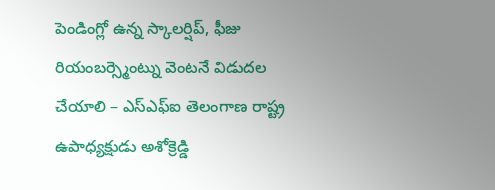పెండింగ్లో ఉన్న స్కాలర్షిప్, ఫీజు రియంబర్స్మెంట్ను వెంటనే విడుదల చేయాలి – ఎస్ఎఫ్ఐ తెలంగాణ రాష్ట్ర ఉపాధ్యక్షుడు అశోక్రెడ్డి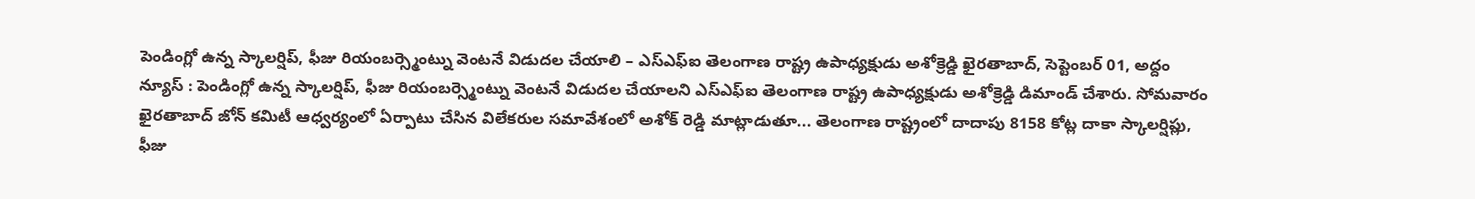పెండింగ్లో ఉన్న స్కాలర్షిప్, ఫీజు రియంబర్స్మెంట్ను వెంటనే విడుదల చేయాలి – ఎస్ఎఫ్ఐ తెలంగాణ రాష్ట్ర ఉపాధ్యక్షుడు అశోక్రెడ్డి ఖైరతాబాద్, సెప్టెంబర్ 01, అద్దం న్యూస్ : పెండింగ్లో ఉన్న స్కాలర్షిప్, ఫీజు రియంబర్స్మెంట్ను వెంటనే విడుదల చేయాలని ఎస్ఎఫ్ఐ తెలంగాణ రాష్ట్ర ఉపాధ్యక్షుడు అశోక్రెడ్డి డిమాండ్ చేశారు. సోమవారం ఖైరతాబాద్ జోన్ కమిటీ ఆధ్వర్యంలో ఏర్పాటు చేసిన విలేకరుల సమావేశంలో అశోక్ రెడ్డి మాట్లాడుతూ... తెలంగాణ రాష్ట్రంలో దాదాపు 8158 కోట్ల దాకా స్కాలర్షిప్లు, ఫీజు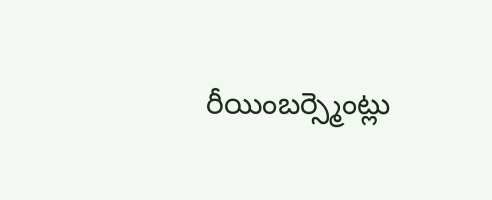రీయింబర్స్మెంట్లు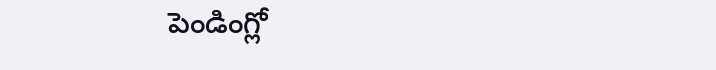పెండింగ్లో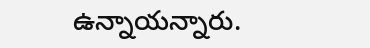ఉన్నాయన్నారు.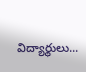విద్యార్థులు...